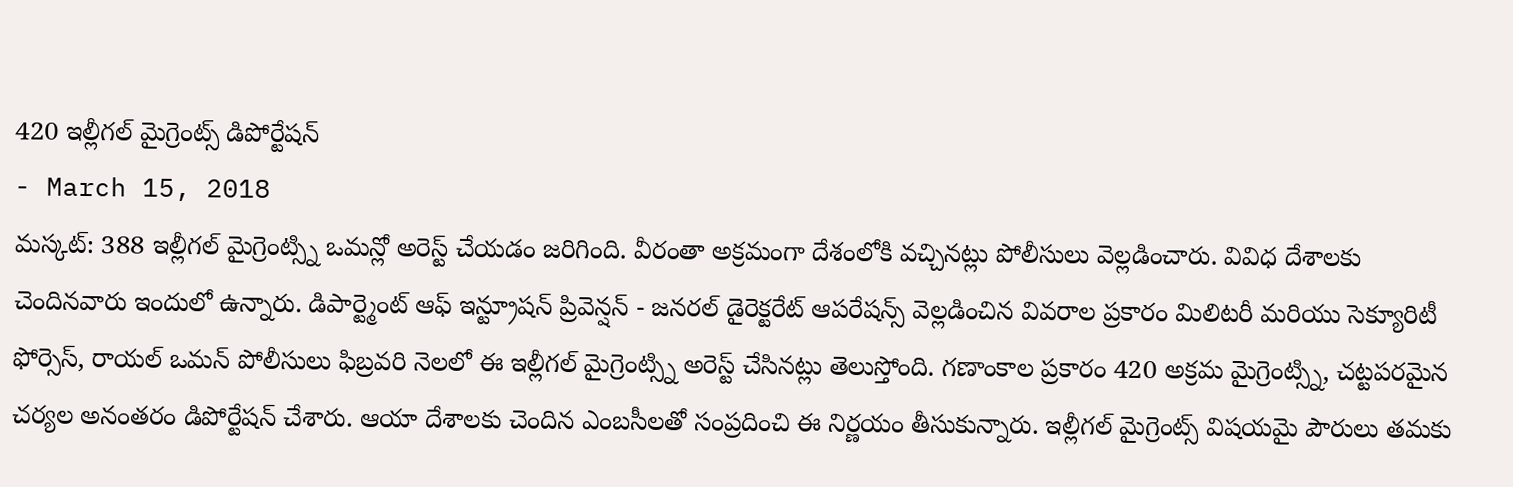420 ఇల్లీగల్ మైగ్రెంట్స్ డిపోర్టేషన్
- March 15, 2018
మస్కట్: 388 ఇల్లీగల్ మైగ్రెంట్స్ని ఒమన్లో అరెస్ట్ చేయడం జరిగింది. వీరంతా అక్రమంగా దేశంలోకి వచ్చినట్లు పోలీసులు వెల్లడించారు. వివిధ దేశాలకు చెందినవారు ఇందులో ఉన్నారు. డిపార్ట్మెంట్ ఆఫ్ ఇన్ట్రూషన్ ప్రివెన్షన్ - జనరల్ డైరెక్టరేట్ ఆపరేషన్స్ వెల్లడించిన వివరాల ప్రకారం మిలిటరీ మరియు సెక్యూరిటీ ఫోర్సెస్, రాయల్ ఒమన్ పోలీసులు ఫిబ్రవరి నెలలో ఈ ఇల్లీగల్ మైగ్రెంట్స్ని అరెస్ట్ చేసినట్లు తెలుస్తోంది. గణాంకాల ప్రకారం 420 అక్రమ మైగ్రెంట్స్ని, చట్టపరమైన చర్యల అనంతరం డిపోర్టేషన్ చేశారు. ఆయా దేశాలకు చెందిన ఎంబసీలతో సంప్రదించి ఈ నిర్ణయం తీసుకున్నారు. ఇల్లీగల్ మైగ్రెంట్స్ విషయమై పౌరులు తమకు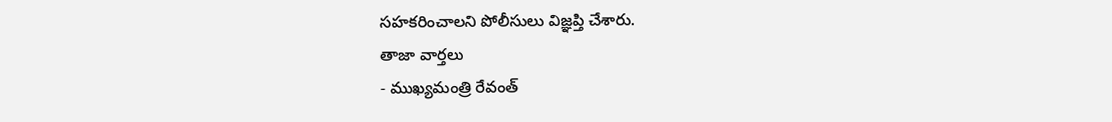సహకరించాలని పోలీసులు విజ్ఞప్తి చేశారు.
తాజా వార్తలు
- ముఖ్యమంత్రి రేవంత్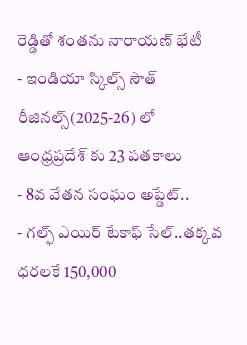రెడ్డితో శంతను నారాయణ్ భేటీ
- ఇండియా స్కిల్స్ సౌత్ రీజినల్స్(2025-26) లో ఆంధ్రప్రదేశ్ కు 23 పతకాలు
- 8వ వేతన సంఘం అప్డేట్..
- గల్ఫ్ ఎయిర్ టేకాఫ్ సేల్..తక్కవ ధరలకే 150,000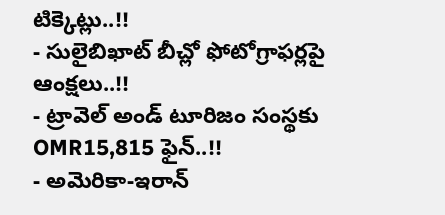టిక్కెట్లు..!!
- సులైబిఖాట్ బీచ్లో ఫోటోగ్రాఫర్లపై ఆంక్షలు..!!
- ట్రావెల్ అండ్ టూరిజం సంస్థకు OMR15,815 ఫైన్..!!
- అమెరికా-ఇరాన్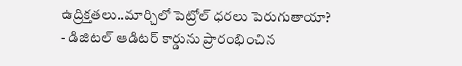ఉద్రిక్తతలు..మార్చిలో పెట్రోల్ ధరలు పెరుగుతాయా?
- డిజిటల్ ఆడిటర్ కార్డును ప్రారంభించిన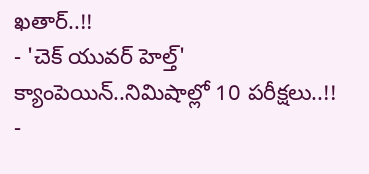ఖతార్..!!
- 'చెక్ యువర్ హెల్త్' క్యాంపెయిన్..నిమిషాల్లో 10 పరీక్షలు..!!
-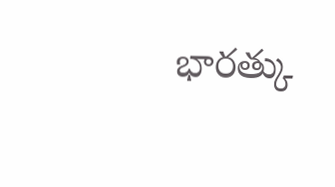భారత్కు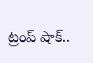ట్రంప్ షాక్..